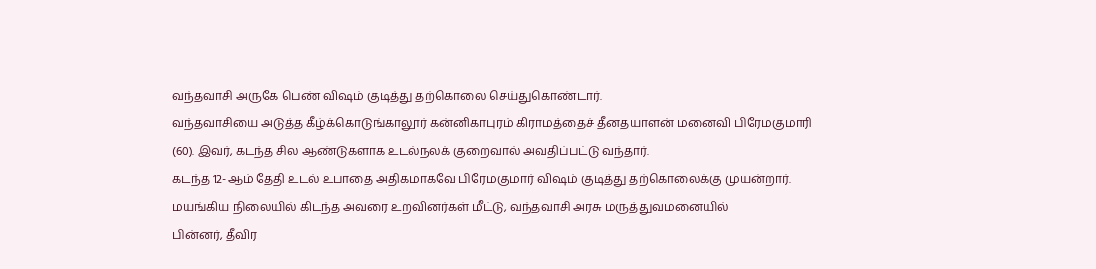வந்தவாசி அருகே பெண் விஷம் குடித்து தற்கொலை செய்துகொண்டார்.
வந்தவாசியை அடுத்த கீழ்க்கொடுங்காலூர் கன்னிகாபுரம் கிராமத்தைச் தீனதயாளன் மனைவி பிரேமகுமாரி (60). இவர், கடந்த சில ஆண்டுகளாக உடல்நலக் குறைவால் அவதிப்பட்டு வந்தார்.
கடந்த 12-ஆம் தேதி உடல் உபாதை அதிகமாகவே பிரேமகுமார் விஷம் குடித்து தற்கொலைக்கு முயன்றார். மயங்கிய நிலையில் கிடந்த அவரை உறவினர்கள் மீட்டு, வந்தவாசி அரசு மருத்துவமனையில்
பின்னர், தீவிர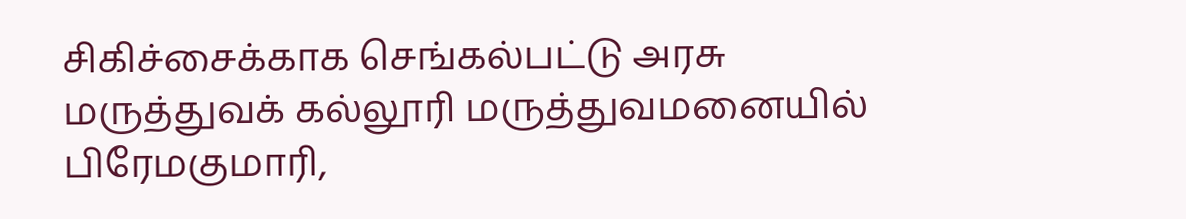சிகிச்சைக்காக செங்கல்பட்டு அரசு மருத்துவக் கல்லூரி மருத்துவமனையில் பிரேமகுமாரி,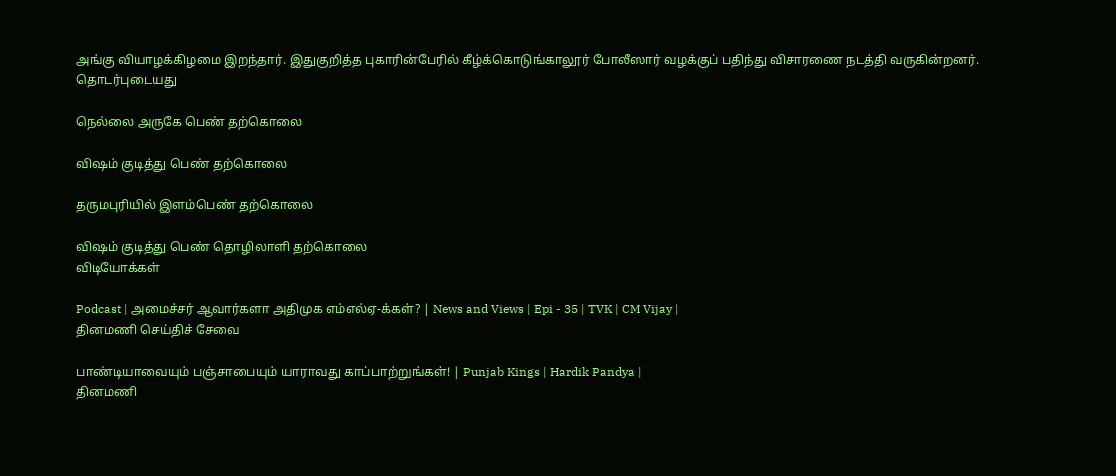அங்கு வியாழக்கிழமை இறந்தார். இதுகுறித்த புகாரின்பேரில் கீழ்க்கொடுங்காலூர் போலீஸார் வழக்குப் பதிந்து விசாரணை நடத்தி வருகின்றனர்.
தொடர்புடையது

நெல்லை அருகே பெண் தற்கொலை

விஷம் குடித்து பெண் தற்கொலை

தருமபுரியில் இளம்பெண் தற்கொலை

விஷம் குடித்து பெண் தொழிலாளி தற்கொலை
விடியோக்கள்

Podcast | அமைச்சர் ஆவார்களா அதிமுக எம்எல்ஏ-க்கள்? | News and Views | Epi - 35 | TVK | CM Vijay |
தினமணி செய்திச் சேவை

பாண்டியாவையும் பஞ்சாபையும் யாராவது காப்பாற்றுங்கள்! | Punjab Kings | Hardik Pandya |
தினமணி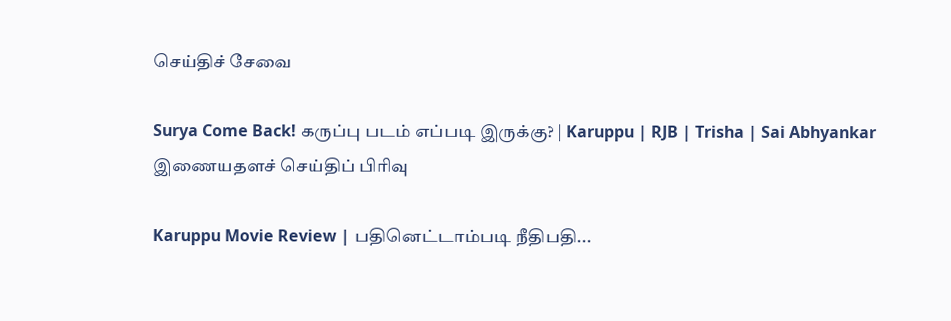செய்திச் சேவை

Surya Come Back! கருப்பு படம் எப்படி இருக்கு? | Karuppu | RJB | Trisha | Sai Abhyankar
இணையதளச் செய்திப் பிரிவு

Karuppu Movie Review | பதினெட்டாம்படி நீதிபதி...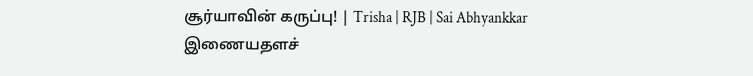சூர்யாவின் கருப்பு! | Trisha | RJB | Sai Abhyankkar
இணையதளச்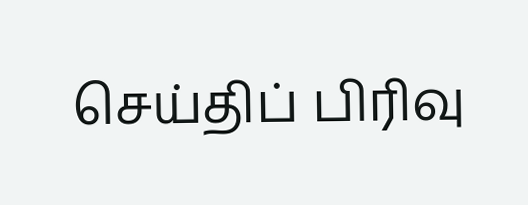செய்திப் பிரிவு